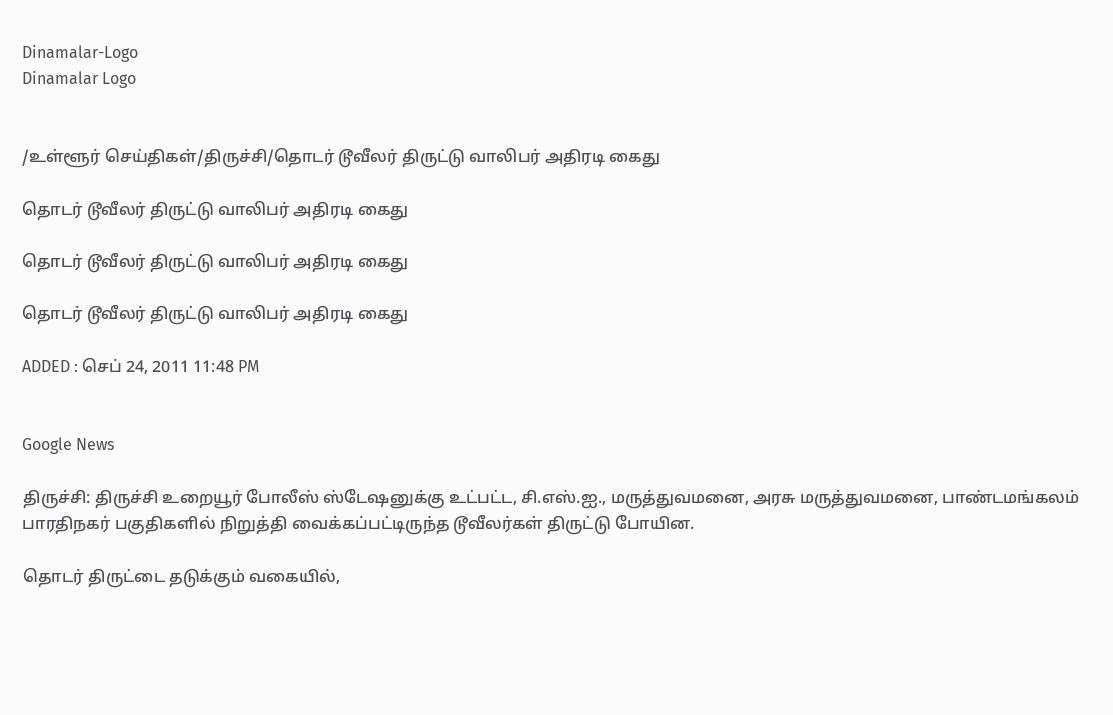Dinamalar-Logo
Dinamalar Logo


/உள்ளூர் செய்திகள்/திருச்சி/தொடர் டூவீலர் திருட்டு வாலிபர் அதிரடி கைது

தொடர் டூவீலர் திருட்டு வாலிபர் அதிரடி கைது

தொடர் டூவீலர் திருட்டு வாலிபர் அதிரடி கைது

தொடர் டூவீலர் திருட்டு வாலிபர் அதிரடி கைது

ADDED : செப் 24, 2011 11:48 PM


Google News

திருச்சி: திருச்சி உறையூர் போலீஸ் ஸ்டேஷனுக்கு உட்பட்ட, சி.எஸ்.ஐ., மருத்துவமனை, அரசு மருத்துவமனை, பாண்டமங்கலம் பாரதிநகர் பகுதிகளில் நிறுத்தி வைக்கப்பட்டிருந்த டூவீலர்கள் திருட்டு போயின.

தொடர் திருட்டை தடுக்கும் வகையில்,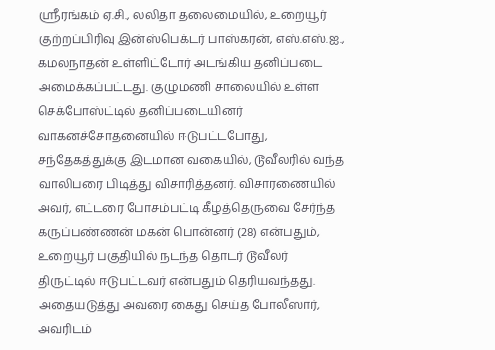ஸ்ரீரங்கம் ஏ.சி., லலிதா தலைமையில், உறையூர் குற்றப்பிரிவு இன்ஸ்பெக்டர் பாஸ்கரன், எஸ்.எஸ்.ஐ., கமலநாதன் உள்ளிட்டோர் அடங்கிய தனிப்படை அமைக்கப்பட்டது. குழுமணி சாலையில் உள்ள செக்போஸ்ட்டில் தனிப்படையினர் வாகனச்சோதனையில் ஈடுபட்டபோது, சந்தேகத்துக்கு இடமான வகையில், டூவீலரில் வந்த வாலிபரை பிடித்து விசாரித்தனர். விசாரணையில் அவர், எட்டரை போசம்பட்டி கீழத்தெருவை சேர்ந்த கருப்பண்ணன் மகன் பொன்னர் (28) என்பதும், உறையூர் பகுதியில் நடந்த தொடர் டூவீலர் திருட்டில் ஈடுபட்டவர் என்பதும் தெரியவந்தது. அதையடுத்து அவரை கைது செய்த போலீஸார், அவரிடம்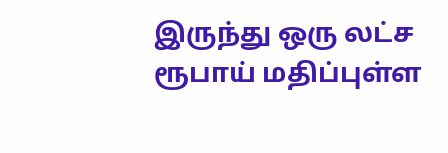இருந்து ஒரு லட்ச ரூபாய் மதிப்புள்ள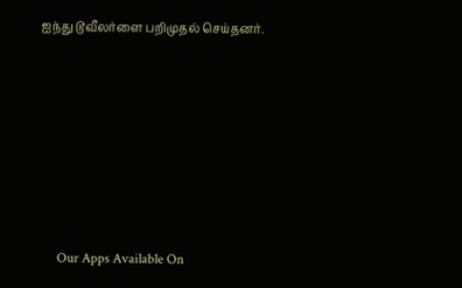ஐந்து டூவீலர்ளை பறிமுதல் செய்தனர்.









      Our Apps Available On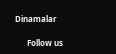Dinamalar

      Follow us